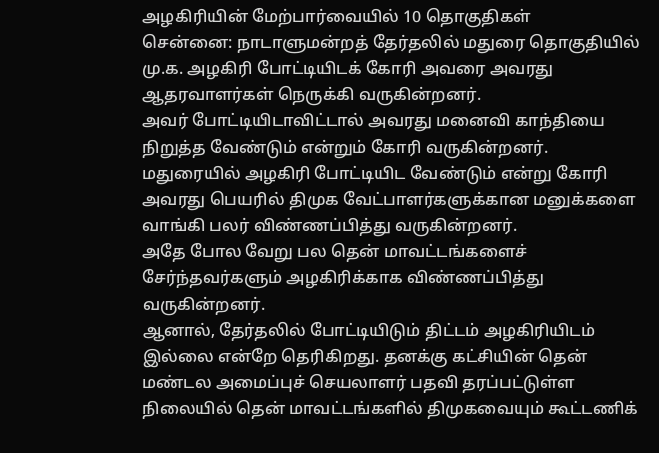அழகிரியின் மேற்பார்வையில் 10 தொகுதிகள்
சென்னை: நாடாளுமன்றத் தேர்தலில் மதுரை தொகுதியில் மு.க. அழகிரி போட்டியிடக் கோரி அவரை அவரது ஆதரவாளர்கள் நெருக்கி வருகின்றனர்.
அவர் போட்டியிடாவிட்டால் அவரது மனைவி காந்தியை நிறுத்த வேண்டும் என்றும் கோரி வருகின்றனர்.
மதுரையில் அழகிரி போட்டியிட வேண்டும் என்று கோரி அவரது பெயரில் திமுக வேட்பாளர்களுக்கான மனுக்களை வாங்கி பலர் விண்ணப்பித்து வருகின்றனர்.
அதே போல வேறு பல தென் மாவட்டங்களைச் சேர்ந்தவர்களும் அழகிரிக்காக விண்ணப்பித்து வருகின்றனர்.
ஆனால், தேர்தலில் போட்டியிடும் திட்டம் அழகிரியிடம் இல்லை என்றே தெரிகிறது. தனக்கு கட்சியின் தென் மண்டல அமைப்புச் செயலாளர் பதவி தரப்பட்டுள்ள நிலையில் தென் மாவட்டங்களில் திமுகவையும் கூட்டணிக்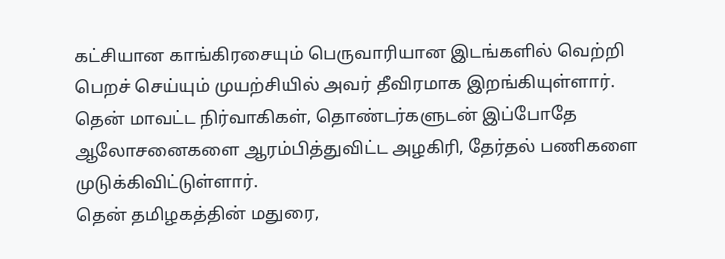கட்சியான காங்கிரசையும் பெருவாரியான இடங்களில் வெற்றி பெறச் செய்யும் முயற்சியில் அவர் தீவிரமாக இறங்கியுள்ளார்.
தென் மாவட்ட நிர்வாகிகள், தொண்டர்களுடன் இப்போதே ஆலோசனைகளை ஆரம்பித்துவிட்ட அழகிரி, தேர்தல் பணிகளை முடுக்கிவிட்டுள்ளார்.
தென் தமிழகத்தின் மதுரை,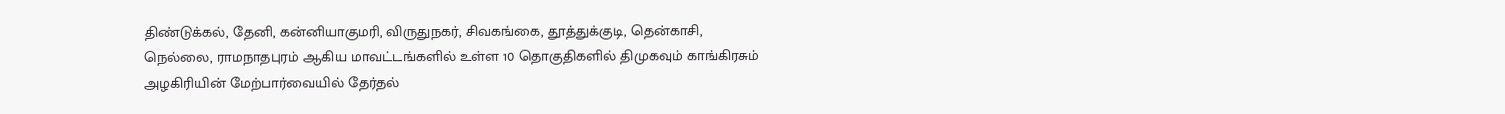திண்டுக்கல், தேனி, கன்னியாகுமரி, விருதுநகர், சிவகங்கை, தூத்துக்குடி, தென்காசி, நெல்லை, ராமநாதபுரம் ஆகிய மாவட்டங்களில் உள்ள 10 தொகுதிகளில் திமுகவும் காங்கிரசும் அழகிரியின் மேற்பார்வையில் தேர்தல்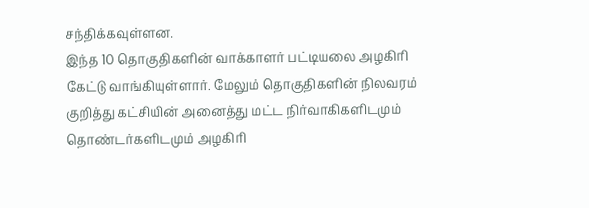சந்திக்கவுள்ளன.
இந்த 10 தொகுதிகளின் வாக்காளர் பட்டியலை அழகிரி கேட்டு வாங்கியுள்ளார். மேலும் தொகுதிகளின் நிலவரம் குறித்து கட்சியின் அனைத்து மட்ட நிர்வாகிகளிடமும் தொண்டர்களிடமும் அழகிரி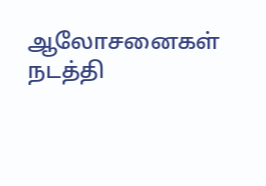ஆலோசனைகள் நடத்தி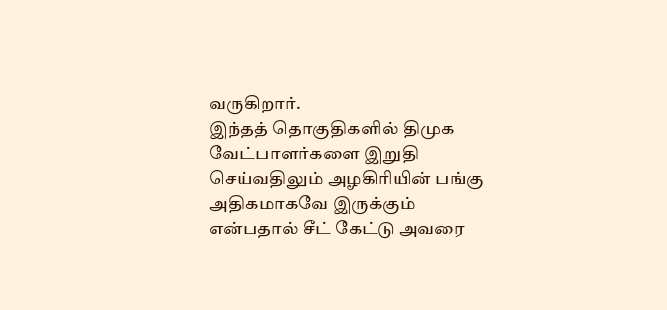வருகிறார்.
இந்தத் தொகுதிகளில் திமுக வேட்பாளர்களை இறுதி செய்வதிலும் அழகிரியின் பங்கு அதிகமாகவே இருக்கும் என்பதால் சீட் கேட்டு அவரை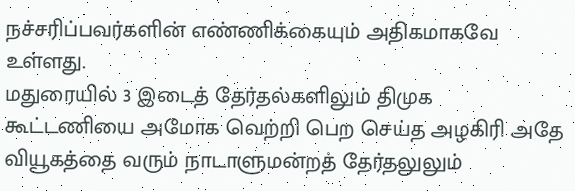நச்சரிப்பவர்களின் எண்ணிக்கையும் அதிகமாகவே உள்ளது.
மதுரையில் 3 இடைத் தேர்தல்களிலும் திமுக கூட்டணியை அமோக வெற்றி பெற செய்த அழகிரி அதே வியூகத்தை வரும் நாடாளுமன்றத் தேர்தலுலும்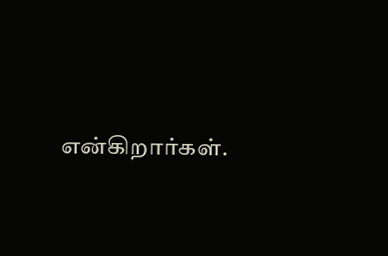என்கிறார்கள்.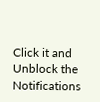Click it and Unblock the Notifications